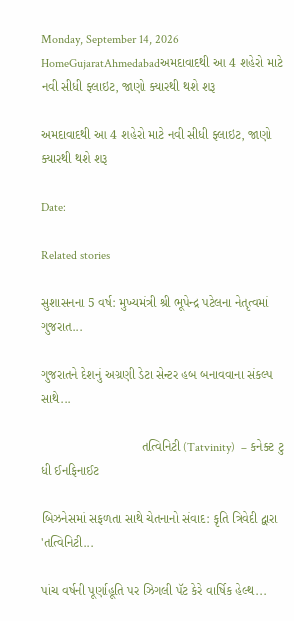Monday, September 14, 2026
HomeGujaratAhmedabadઅમદાવાદથી આ 4 શહેરો માટે નવી સીધી ફ્લાઇટ, જાણો ક્યારથી થશે શરૂ

અમદાવાદથી આ 4 શહેરો માટે નવી સીધી ફ્લાઇટ, જાણો ક્યારથી થશે શરૂ

Date:

Related stories

સુશાસનના 5 વર્ષ: મુખ્યમંત્રી શ્રી ભૂપેન્દ્ર પટેલના નેતૃત્વમાં ગુજરાત...

ગુજરાતને દેશનું અગ્રણી ડેટા સેન્ટર હબ બનાવવાના સંકલ્પ સાથે...

                            તત્વિનિટી (Tatvinity)  – કનેક્ટ ટુ ધી ઈનફિનાઈટ

બિઝનેસમાં સફળતા સાથે ચેતનાનો સંવાદ: કૃતિ ત્રિવેદી દ્વારા 'તત્વિનિટી...

પાંચ વર્ષની પૂર્ણાહૂતિ પર ઝિગલી પૅટ કેરે વાર્ષિક હેલ્થ...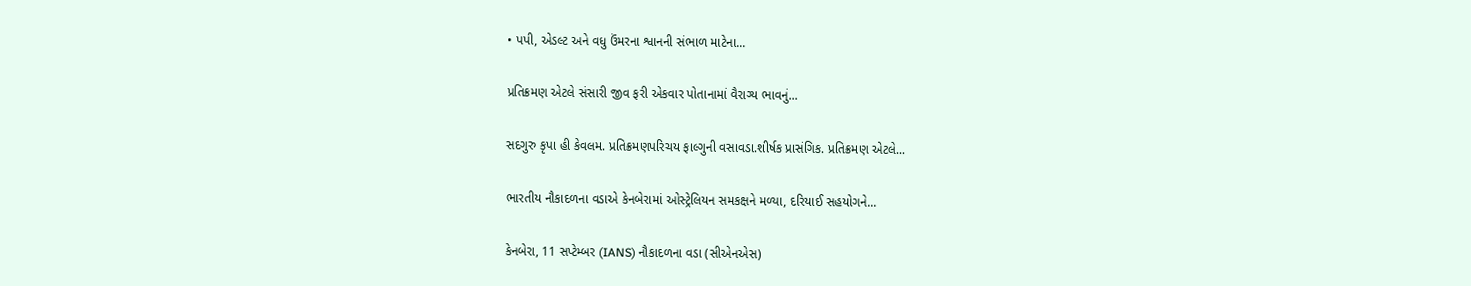• પપી, એડલ્ટ અને વધુ ઉંમરના શ્વાનની સંભાળ માટેના...

પ્રતિક્રમણ એટલે સંસારી જીવ ફરી એકવાર પોતાનામાં વૈરાગ્ય ભાવનું...

સદગુરુ કૃપા હી કેવલમ. પ્રતિક્રમણપરિચય ફાલ્ગુની વસાવડા.શીર્ષક પ્રાસંગિક. પ્રતિક્રમણ એટલે...

ભારતીય નૌકાદળના વડાએ કેનબેરામાં ઓસ્ટ્રેલિયન સમકક્ષને મળ્યા, દરિયાઈ સહયોગને...

કેનબેરા, 11 સપ્ટેમ્બર (IANS) નૌકાદળના વડા (સીએનએસ)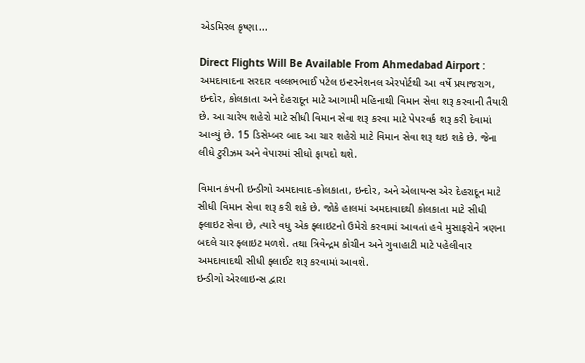એડમિરલ કૃષ્ણા...

Direct Flights Will Be Available From Ahmedabad Airport : અમદાવાદના સરદાર વલ્લભભાઈ પટેલ ઇન્ટરનેશનલ એરપોર્ટથી આ વર્ષે પ્રયાજરાગ, ઇન્દોર, કોલકાતા અને દેહરાદૂન માટે આગામી મહિનાથી વિમાન સેવા શરૂ કરવાની તૈયારી છે. આ ચારેય શહેરો માટે સીધી વિમાન સેવા શરૂ કરવા માટે પેપરવર્ક શરૂ કરી દેવામાં આવ્યું છે. 15 ડિસેમ્બર બાદ આ ચાર શહેરો માટે વિમાન સેવા શરૂ થઇ શકે છે. જેના લીધે ટુરીઝમ અને વેપારમાં સીધો ફાયદો થશે.

વિમાન કંપની ઇન્ડીગો અમદાવાદ-કોલકાતા, ઇન્દોર, અને એલાયન્સ એર દેહરાદૂન માટે સીધી વિમાન સેવા શરૂ કરી શકે છે. જોકે હાલમાં અમદાવાદથી કોલકાતા માટે સીધી ફ્લાઇટ સેવા છે, ત્યારે વધુ એક ફ્લાઇટનો ઉમેરો કરવામાં આવતાં હવે મુસાફરોને ત્રણના બદલે ચાર ફ્લાઇટ મળશે. તથા ત્રિવેન્દ્રમ કોચીન અને ગુવાહાટી માટે પહેલીવાર અમદાવાદથી સીધી ફ્લાઈટ શરૂ કરવામાં આવશે.
ઇન્ડીગો એરલાઇન્સ દ્વારા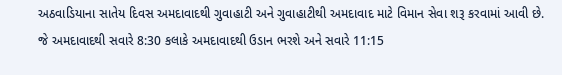અઠવાડિયાના સાતેય દિવસ અમદાવાદથી ગુવાહાટી અને ગુવાહાટીથી અમદાવાદ માટે વિમાન સેવા શરૂ કરવામાં આવી છે. જે અમદાવાદથી સવારે 8:30 કલાકે અમદાવાદથી ઉડાન ભરશે અને સવારે 11:15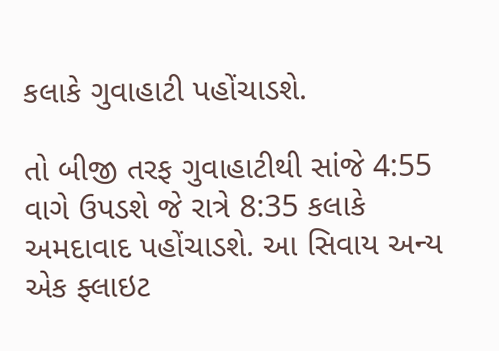કલાકે ગુવાહાટી પહોંચાડશે.

તો બીજી તરફ ગુવાહાટીથી સાંજે 4:55 વાગે ઉપડશે જે રાત્રે 8:35 કલાકે અમદાવાદ પહોંચાડશે. આ સિવાય અન્ય એક ફ્લાઇટ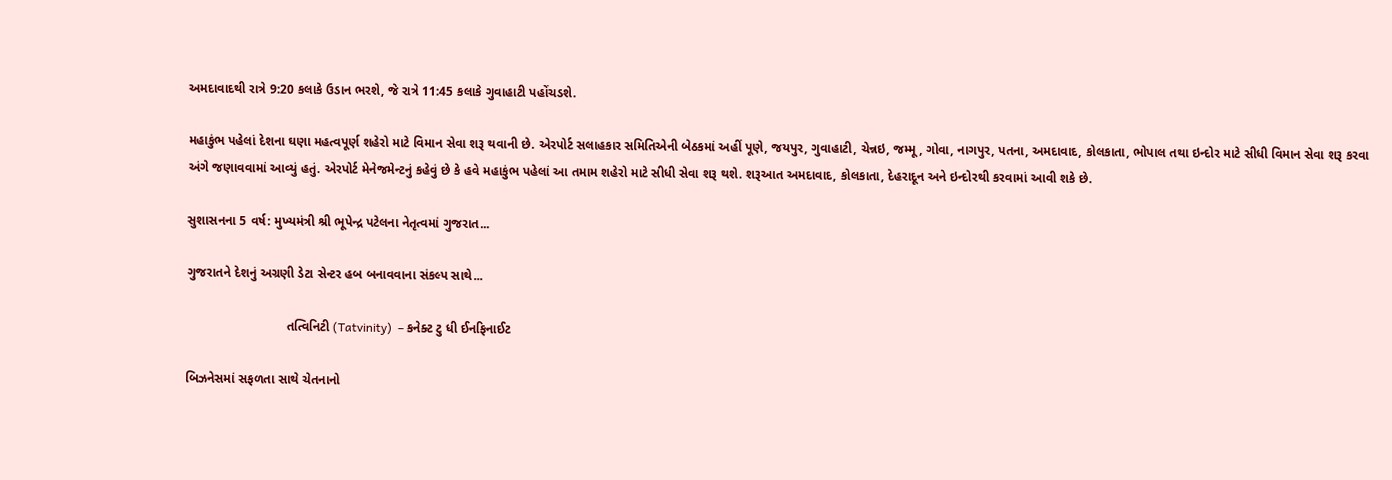અમદાવાદથી રાત્રે 9:20 કલાકે ઉડાન ભરશે, જે રાત્રે 11:45 કલાકે ગુવાહાટી પહોંચડશે.

મહાકુંભ પહેલાં દેશના ઘણા મહત્વપૂર્ણ શહેરો માટે વિમાન સેવા શરૂ થવાની છે. એરપોર્ટ સલાહકાર સમિતિએની બેઠકમાં અહીં પૂણે, જયપુર, ગુવાહાટી, ચેન્નઇ, જમ્મૂ, ગોવા, નાગપુર, પતના, અમદાવાદ, કોલકાતા, ભોપાલ તથા ઇન્દોર માટે સીધી વિમાન સેવા શરૂ કરવા અંગે જણાવવામાં આવ્યું હતું. એરપોર્ટ મેનેજમેન્ટનું કહેવું છે કે હવે મહાકુંભ પહેલાં આ તમામ શહેરો માટે સીધી સેવા શરૂ થશે. શરૂઆત અમદાવાદ, કોલકાતા, દેહરાદૂન અને ઇન્દોરથી કરવામાં આવી શકે છે.

સુશાસનના 5 વર્ષ: મુખ્યમંત્રી શ્રી ભૂપેન્દ્ર પટેલના નેતૃત્વમાં ગુજરાત...

ગુજરાતને દેશનું અગ્રણી ડેટા સેન્ટર હબ બનાવવાના સંકલ્પ સાથે...

                            તત્વિનિટી (Tatvinity)  – કનેક્ટ ટુ ધી ઈનફિનાઈટ

બિઝનેસમાં સફળતા સાથે ચેતનાનો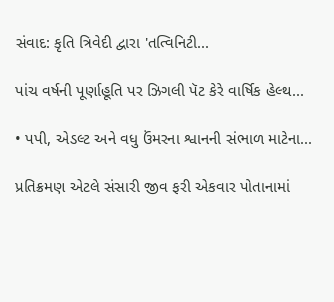સંવાદ: કૃતિ ત્રિવેદી દ્વારા 'તત્વિનિટી...

પાંચ વર્ષની પૂર્ણાહૂતિ પર ઝિગલી પૅટ કેરે વાર્ષિક હેલ્થ...

• પપી, એડલ્ટ અને વધુ ઉંમરના શ્વાનની સંભાળ માટેના...

પ્રતિક્રમણ એટલે સંસારી જીવ ફરી એકવાર પોતાનામાં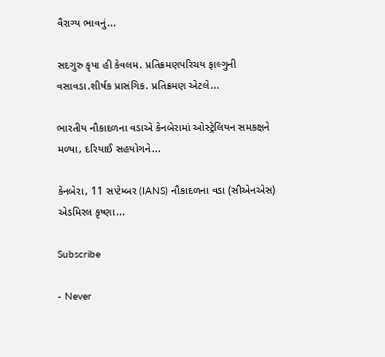વૈરાગ્ય ભાવનું...

સદગુરુ કૃપા હી કેવલમ. પ્રતિક્રમણપરિચય ફાલ્ગુની વસાવડા.શીર્ષક પ્રાસંગિક. પ્રતિક્રમણ એટલે...

ભારતીય નૌકાદળના વડાએ કેનબેરામાં ઓસ્ટ્રેલિયન સમકક્ષને મળ્યા, દરિયાઈ સહયોગને...

કેનબેરા, 11 સપ્ટેમ્બર (IANS) નૌકાદળના વડા (સીએનએસ) એડમિરલ કૃષ્ણા...

Subscribe

- Never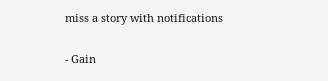miss a story with notifications

- Gain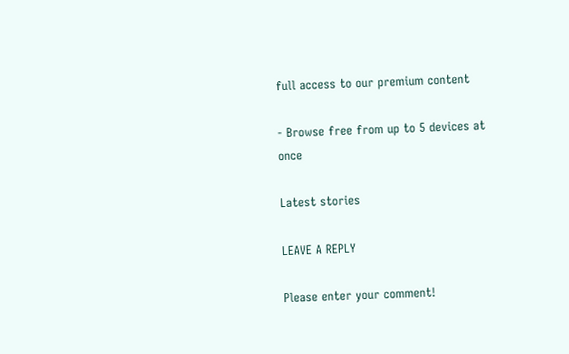full access to our premium content

- Browse free from up to 5 devices at once

Latest stories

LEAVE A REPLY

Please enter your comment!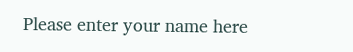Please enter your name here